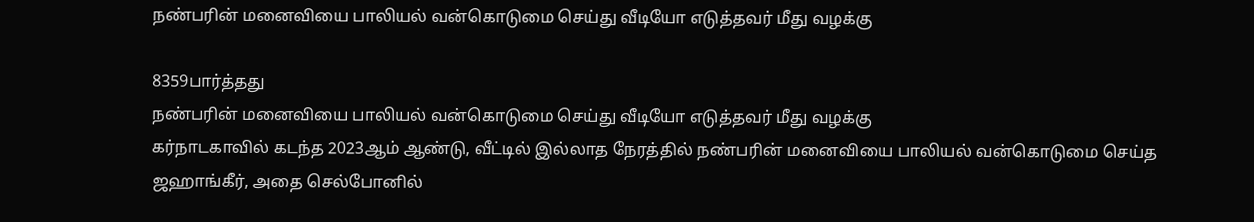நண்பரின் மனைவியை பாலியல் வன்கொடுமை செய்து வீடியோ எடுத்தவர் மீது வழக்கு

8359பார்த்தது
நண்பரின் மனைவியை பாலியல் வன்கொடுமை செய்து வீடியோ எடுத்தவர் மீது வழக்கு
கர்நாடகாவில் கடந்த 2023ஆம் ஆண்டு, வீட்டில் இல்லாத நேரத்தில் நண்பரின் மனைவியை பாலியல் வன்கொடுமை செய்த ஜஹாங்கீர், அதை செல்போனில்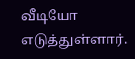வீடியோ எடுத்துள்ளார்.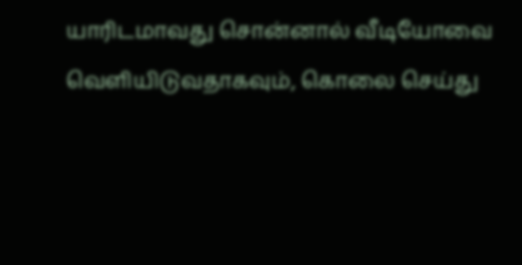யாரிடமாவது சொன்னால் வீடியோவை வெளியிடுவதாகவும், கொலை செய்து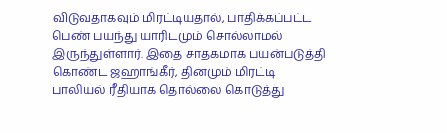விடுவதாகவும் மிரட்டியதால், பாதிக்கப்பட்ட பெண் பயந்து யாரிடமும் சொல்லாமல் இருந்துள்ளார். இதை சாதகமாக பயன்படுத்தி கொண்ட ஜஹாங்கீர், தினமும் மிரட்டி பாலியல் ரீதியாக தொல்லை கொடுத்து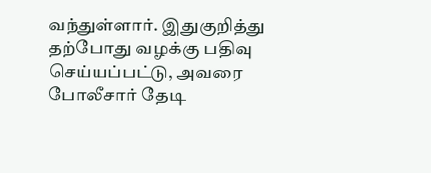வந்துள்ளார். இதுகுறித்து தற்போது வழக்கு பதிவு செய்யப்பட்டு, அவரை போலீசார் தேடி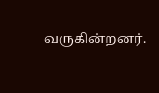வருகின்றனர்.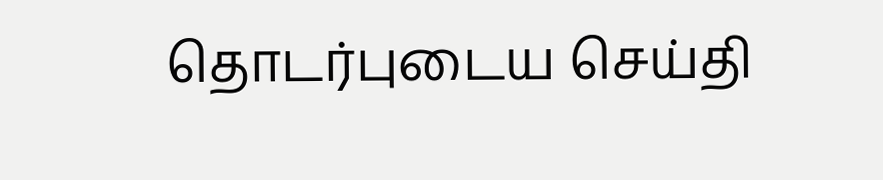தொடர்புடைய செய்தி